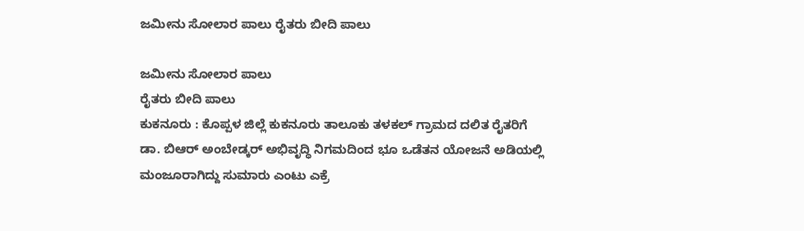ಜಮೀನು ಸೋಲಾರ ಪಾಲು ರೈತರು ಬೀದಿ ಪಾಲು

ಜಮೀನು ಸೋಲಾರ ಪಾಲು
ರೈತರು ಬೀದಿ ಪಾಲು
ಕುಕನೂರು : ಕೊಪ್ಪಳ ಜಿಲ್ಲೆ ಕುಕನೂರು ತಾಲೂಕು ತಳಕಲ್ ಗ್ರಾಮದ ದಲಿತ ರೈತರಿಗೆ ಡಾ. ಬಿಆರ್ ಅಂಬೇಡ್ಕರ್ ಅಭಿವೃದ್ಧಿ ನಿಗಮದಿಂದ ಭೂ ಒಡೆತನ ಯೋಜನೆ ಅಡಿಯಲ್ಲಿ ಮಂಜೂರಾಗಿದ್ದು ಸುಮಾರು ಎಂಟು ಎಕ್ರೆ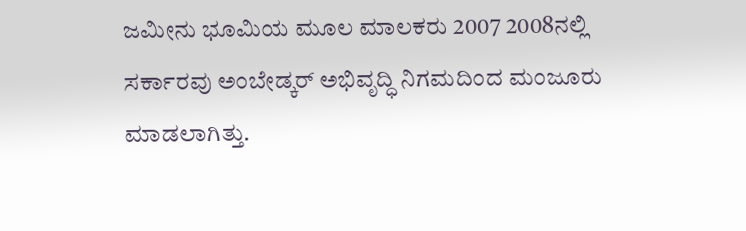ಜಮೀನು ಭೂಮಿಯ ಮೂಲ ಮಾಲಕರು 2007 2008ನಲ್ಲಿ ಸರ್ಕಾರವು ಅಂಬೇಡ್ಕರ್ ಅಭಿವೃದ್ಧಿ ನಿಗಮದಿಂದ ಮಂಜೂರು ಮಾಡಲಾಗಿತ್ತು.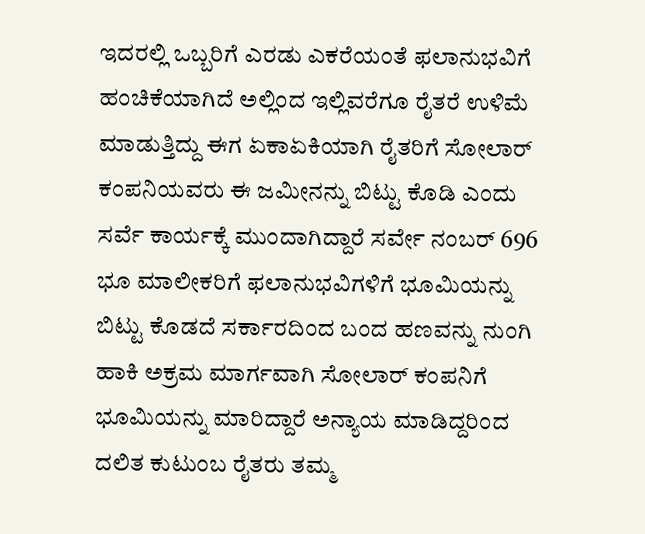ಇದರಲ್ಲಿ ಒಬ್ಬರಿಗೆ ಎರಡು ಎಕರೆಯಂತೆ ಫಲಾನುಭವಿಗೆ ಹಂಚಿಕೆಯಾಗಿದೆ ಅಲ್ಲಿಂದ ಇಲ್ಲಿವರೆಗೂ ರೈತರೆ ಉಳಿಮೆ ಮಾಡುತ್ತಿದ್ದು ಈಗ ಏಕಾಏಕಿಯಾಗಿ ರೈತರಿಗೆ ಸೋಲಾರ್ ಕಂಪನಿಯವರು ಈ ಜಮೀನನ್ನು ಬಿಟ್ಟು ಕೊಡಿ ಎಂದು ಸರ್ವೆ ಕಾರ್ಯಕ್ಕೆ ಮುಂದಾಗಿದ್ದಾರೆ ಸರ್ವೇ ನಂಬರ್ 696 ಭೂ ಮಾಲೀಕರಿಗೆ ಫಲಾನುಭವಿಗಳಿಗೆ ಭೂಮಿಯನ್ನು ಬಿಟ್ಟು ಕೊಡದೆ ಸರ್ಕಾರದಿಂದ ಬಂದ ಹಣವನ್ನು ನುಂಗಿ ಹಾಕಿ ಅಕ್ರಮ ಮಾರ್ಗವಾಗಿ ಸೋಲಾರ್ ಕಂಪನಿಗೆ ಭೂಮಿಯನ್ನು ಮಾರಿದ್ದಾರೆ ಅನ್ಯಾಯ ಮಾಡಿದ್ದರಿಂದ ದಲಿತ ಕುಟುಂಬ ರೈತರು ತಮ್ಮ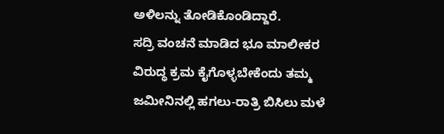ಅಳಿಲನ್ನು ತೋಡಿಕೊಂಡಿದ್ದಾರೆ.
ಸದ್ರಿ ವಂಚನೆ ಮಾಡಿದ ಭೂ ಮಾಲೀಕರ ವಿರುದ್ಧ ಕ್ರಮ ಕೈಗೊಳ್ಳಬೇಕೆಂದು ತಮ್ಮ ಜಮೀನಿನಲ್ಲಿ ಹಗಲು-ರಾತ್ರಿ ಬಿಸಿಲು ಮಳೆ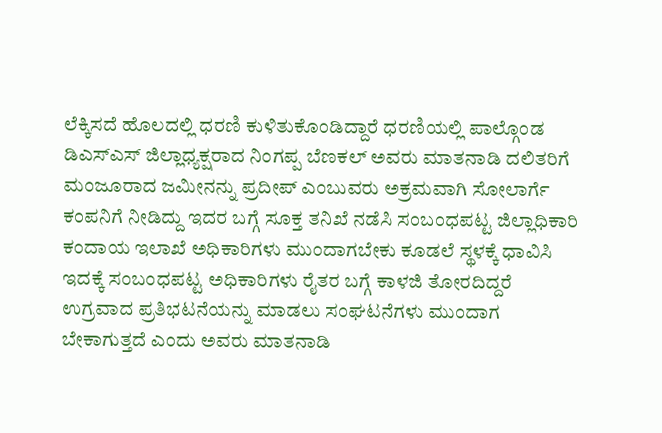ಲೆಕ್ಕಿಸದೆ ಹೊಲದಲ್ಲಿ ಧರಣಿ ಕುಳಿತುಕೊಂಡಿದ್ದಾರೆ ಧರಣಿಯಲ್ಲಿ ಪಾಲ್ಗೊಂಡ ಡಿಎಸ್ಎಸ್ ಜಿಲ್ಲಾಧ್ಯಕ್ಷರಾದ ನಿಂಗಪ್ಪ ಬೆಣಕಲ್ ಅವರು ಮಾತನಾಡಿ ದಲಿತರಿಗೆ ಮಂಜೂರಾದ ಜಮೀನನ್ನು ಪ್ರದೀಪ್ ಎಂಬುವರು ಅಕ್ರಮವಾಗಿ ಸೋಲಾರ್ಗೆ ಕಂಪನಿಗೆ ನೀಡಿದ್ದು ಇದರ ಬಗ್ಗೆ ಸೂಕ್ತ ತನಿಖೆ ನಡೆಸಿ ಸಂಬಂಧಪಟ್ಟ ಜಿಲ್ಲಾಧಿಕಾರಿ ಕಂದಾಯ ಇಲಾಖೆ ಅಧಿಕಾರಿಗಳು ಮುಂದಾಗಬೇಕು ಕೂಡಲೆ ಸ್ಥಳಕ್ಕೆ ಧಾವಿಸಿ ಇದಕ್ಕೆ ಸಂಬಂಧಪಟ್ಟ ಅಧಿಕಾರಿಗಳು ರೈತರ ಬಗ್ಗೆ ಕಾಳಜಿ ತೋರದಿದ್ದರೆ ಉಗ್ರವಾದ ಪ್ರತಿಭಟನೆಯನ್ನು ಮಾಡಲು ಸಂಘಟನೆಗಳು ಮುಂದಾಗ ಬೇಕಾಗುತ್ತದೆ ಎಂದು ಅವರು ಮಾತನಾಡಿ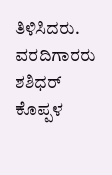ತಿಳಿಸಿದರು.
ವರದಿಗಾರರು ಶಶಿಧರ್ ಕೊಪ್ಪಳ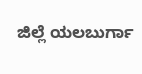ಜಿಲ್ಲೆ ಯಲಬುರ್ಗಾ